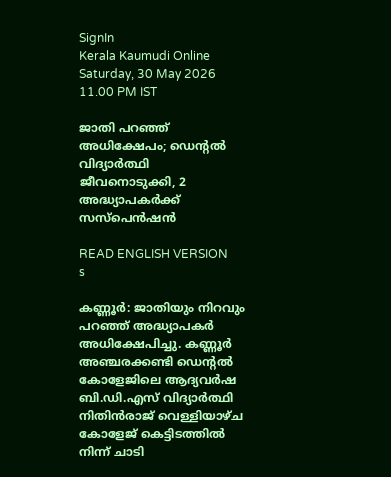SignIn
Kerala Kaumudi Online
Saturday, 30 May 2026 11.00 PM IST

ജാതി പറഞ്ഞ് അധിക്ഷേപം; ഡെന്റൽ വിദ്യാർത്ഥി ജീവനൊടുക്കി, 2 അദ്ധ്യാപകർക്ക് സസ്പെൻഷൻ

READ ENGLISH VERSION
s

കണ്ണൂർ: ജാതിയും നിറവും പറഞ്ഞ് അദ്ധ്യാപകർ അധിക്ഷേപിച്ചു. കണ്ണൂർ അഞ്ചരക്കണ്ടി ഡെന്റൽ കോളേജിലെ ആദ്യവർഷ ബി.ഡി.എസ് വിദ്യാർത്ഥി നിതിൻരാജ് വെള്ളിയാഴ്ച കോളേജ് കെട്ടിടത്തിൽ നിന്ന് ചാടി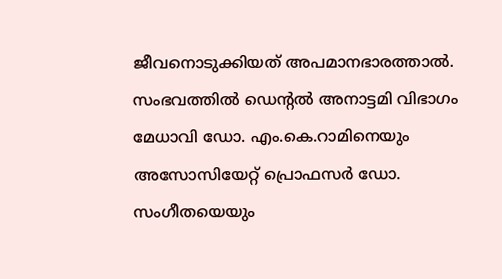ജീവനൊടുക്കിയത് അപമാനഭാരത്താൽ. സംഭവത്തിൽ ഡെന്റൽ അനാട്ടമി വിഭാഗം മേധാവി ഡോ. എം.കെ.റാമിനെയും അസോസിയേറ്റ് പ്രൊഫസർ ഡോ. സംഗീതയെയും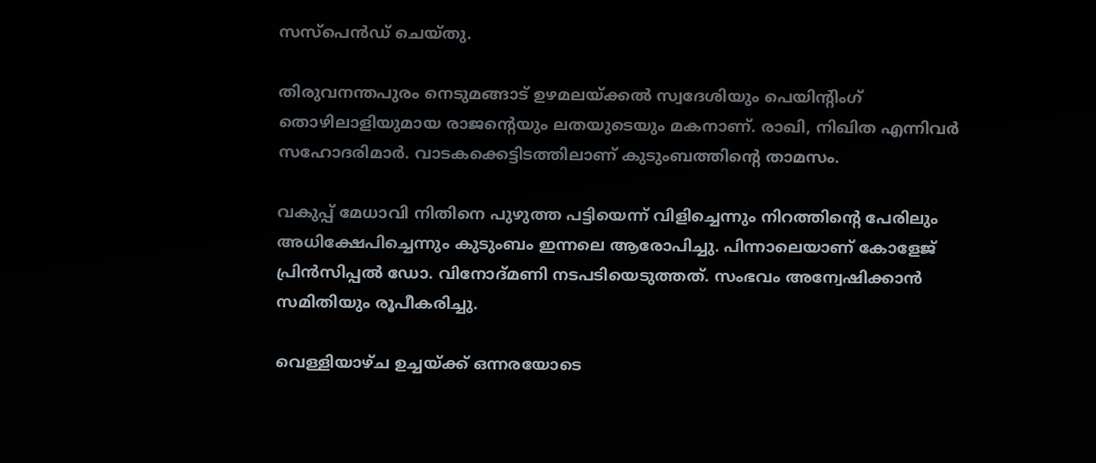സസ്‌പെൻഡ് ചെയ്തു.

തിരുവനന്തപുരം നെടുമങ്ങാട് ഉഴമലയ്ക്കൽ സ്വദേശിയും പെയിന്റിംഗ് തൊഴിലാളിയുമായ രാജന്റെയും ലതയുടെയും മകനാണ്. രാഖി, നിഖിത എന്നിവർ സഹോദരിമാർ. വാടകക്കെട്ടിടത്തിലാണ് കുടുംബത്തിന്റെ താമസം.

വകുപ്പ് മേധാവി നിതിനെ പുഴുത്ത പട്ടിയെന്ന് വിളിച്ചെന്നും നിറത്തിന്റെ പേരിലും അധിക്ഷേപിച്ചെന്നും കുടുംബം ഇന്നലെ ആരോപിച്ചു. പിന്നാലെയാണ് കോളേജ് പ്രിൻസിപ്പൽ ഡോ. വിനോദ്മണി നടപടിയെടുത്തത്. സംഭവം അന്വേഷിക്കാൻ സമിതിയും രൂപീകരിച്ചു.

വെള്ളിയാഴ്ച ഉച്ചയ്ക്ക് ഒന്നരയോടെ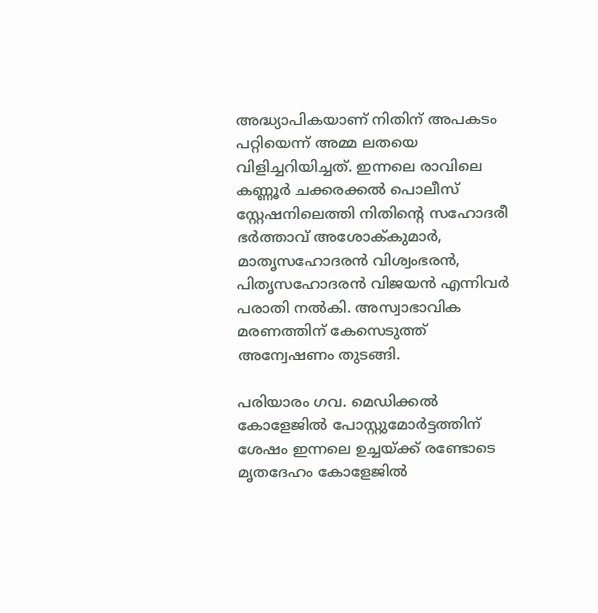അദ്ധ്യാപികയാണ് നിതിന് അപകടം പറ്റിയെന്ന് അമ്മ ലതയെ വിളിച്ചറിയിച്ചത്. ഇന്നലെ രാവിലെ കണ്ണൂർ ചക്കരക്കൽ പൊലീസ് സ്റ്റേഷനിലെത്തി നിതിന്റെ സഹോദരീ ഭർത്താവ് അശോക്‌കുമാർ, മാതൃസഹോദരൻ വിശ്വംഭരൻ, പിതൃസഹോദരൻ വിജയൻ എന്നിവർ പരാതി നൽകി. അസ്വാഭാവിക മരണത്തിന് കേസെടുത്ത് അന്വേഷണം തുടങ്ങി.

പരിയാരം ഗവ. മെഡിക്കൽ കോളേജിൽ പോസ്റ്റുമോർട്ടത്തിന് ശേഷം ഇന്നലെ ഉച്ചയ്ക്ക് രണ്ടോടെ മൃതദേഹം കോളേജിൽ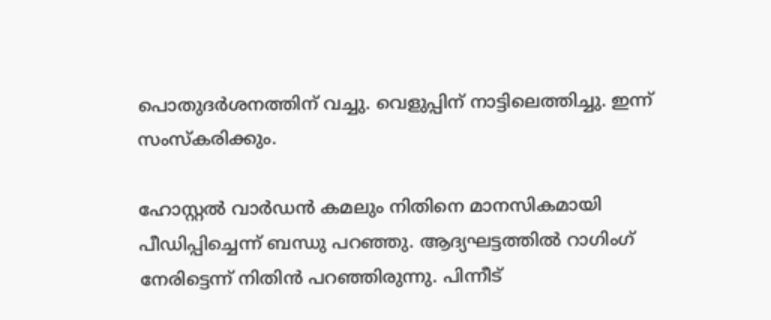പൊതുദർശനത്തിന് വച്ചു. വെളുപ്പിന് നാട്ടിലെത്തിച്ചു. ഇന്ന് സംസ്കരിക്കും.

ഹോസ്റ്റൽ വാർഡൻ കമലും നിതിനെ മാനസികമായി പീഡിപ്പിച്ചെന്ന് ബന്ധു പറഞ്ഞു. ആദ്യഘട്ടത്തിൽ റാഗിംഗ് നേരിട്ടെന്ന് നിതിൻ പറഞ്ഞിരുന്നു. പിന്നീട്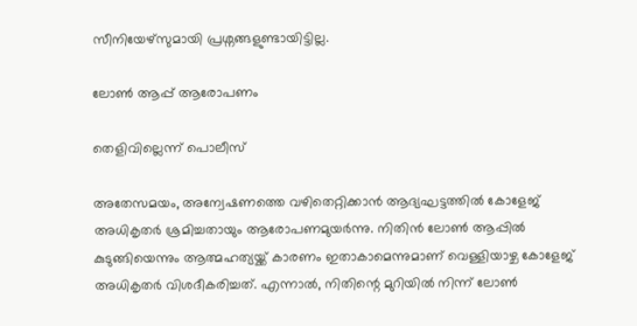സീനിയേഴ്സുമായി പ്രശ്നങ്ങളുണ്ടായിട്ടില്ല.

ലോൺ ആപ്പ് ആരോപണം

തെളിവില്ലെന്ന് പൊലീസ്

അതേസമയം, അന്വേഷണത്തെ വഴിതെറ്റിക്കാൻ ആദ്യഘട്ടത്തിൽ കോളേജ് അധികൃതർ ശ്രമിച്ചതായും ആരോപണമുയർന്നു. നിതിൻ ലോൺ ആപ്പിൽ കുടുങ്ങിയെന്നും ആത്മഹത്യയ്ക്ക് കാരണം ഇതാകാമെന്നുമാണ് വെള്ളിയാഴ്ച കോളേജ് അധികൃതർ വിശദീകരിച്ചത്. എന്നാൽ, നിതിന്റെ മുറിയിൽ നിന്ന് ലോൺ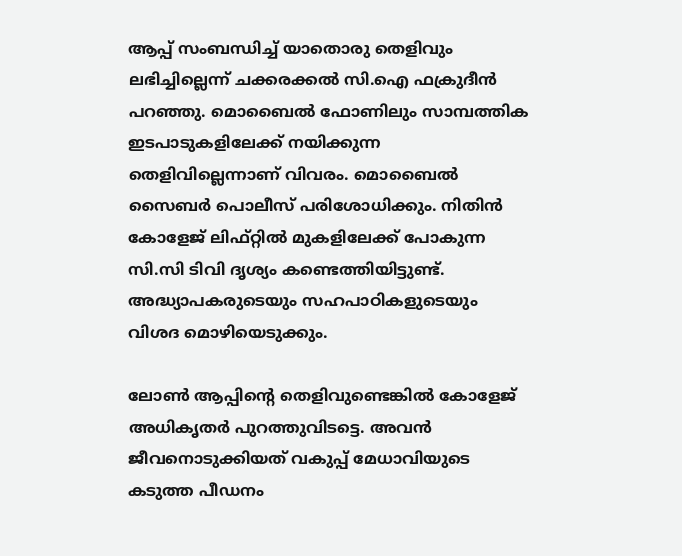ആപ്പ് സംബന്ധിച്ച് യാതൊരു തെളിവും ലഭിച്ചില്ലെന്ന് ചക്കരക്കൽ സി.ഐ ഫക്രുദീൻ പറഞ്ഞു. മൊബൈൽ ഫോണിലും സാമ്പത്തിക ഇടപാടുകളിലേക്ക് നയിക്കുന്ന തെളിവില്ലെന്നാണ് വിവരം. മൊബൈൽ സൈബ‌ർ പൊലീസ് പരിശോധിക്കും. നിതിൻ കോളേജ് ലിഫ്റ്റിൽ മുകളിലേക്ക് പോകുന്ന സി.സി ടിവി ദൃശ്യം കണ്ടെത്തിയിട്ടുണ്ട്. അദ്ധ്യാപകരുടെയും സഹപാഠികളുടെയും വിശദ മൊഴിയെടുക്കും.

ലോൺ ആപ്പിന്റെ തെളിവുണ്ടെങ്കിൽ കോളേജ് അധികൃത‌ർ പുറത്തുവിടട്ടെ. അവൻ ജീവനൊടുക്കിയത് വകുപ്പ് മേധാവിയുടെ കടുത്ത പീഡനം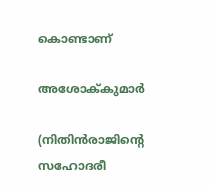കൊണ്ടാണ്

അശോക്‌കുമാർ

(നിതിൻരാജിന്റെ സഹോദരീ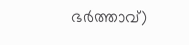ഭ‌ർത്താവ്)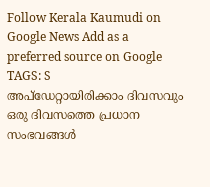Follow Kerala Kaumudi on Google News Add as a preferred source on Google
TAGS: S
അപ്ഡേറ്റായിരിക്കാം ദിവസവും
ഒരു ദിവസത്തെ പ്രധാന സംഭവങ്ങൾ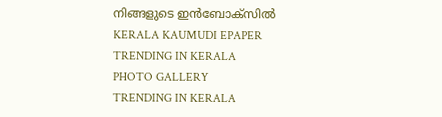നിങ്ങളുടെ ഇൻബോക്സിൽ
KERALA KAUMUDI EPAPER
TRENDING IN KERALA
PHOTO GALLERY
TRENDING IN KERALA